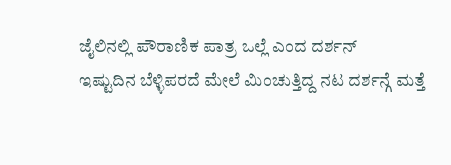ಜೈಲಿನಲ್ಲಿ ಪೌರಾಣಿಕ ಪಾತ್ರ ಒಲ್ಲೆ ಎಂದ ದರ್ಶನ್
ಇಷ್ಟುದಿನ ಬೆಳ್ಳಿಪರದೆ ಮೇಲೆ ಮಿಂಚುತ್ತಿದ್ದ ನಟ ದರ್ಶನ್ಗೆ ಮತ್ತೆ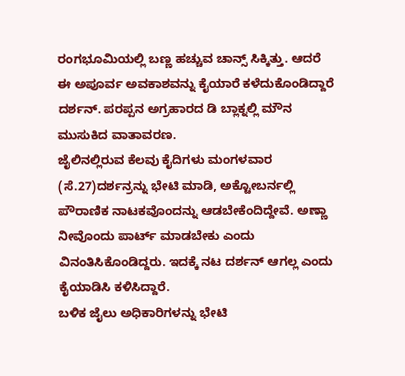ರಂಗಭೂಮಿಯಲ್ಲಿ ಬಣ್ಣ ಹಚ್ಚುವ ಚಾನ್ಸ್ ಸಿಕ್ಕಿತ್ತು. ಆದರೆ ಈ ಅಪೂರ್ವ ಅವಕಾಶವನ್ನು ಕೈಯಾರೆ ಕಳೆದುಕೊಂಡಿದ್ದಾರೆ ದರ್ಶನ್. ಪರಪ್ಪನ ಅಗ್ರಹಾರದ ಡಿ ಬ್ಲಾಕ್ನಲ್ಲಿ ಮೌನ ಮುಸುಕಿದ ವಾತಾವರಣ.
ಜೈಲಿನಲ್ಲಿರುವ ಕೆಲವು ಕೈದಿಗಳು ಮಂಗಳವಾರ (ಸೆ.27)ದರ್ಶನ್ರನ್ನು ಭೇಟಿ ಮಾಡಿ, ಅಕ್ಟೋಬರ್ನಲ್ಲಿ ಪೌರಾಣಿಕ ನಾಟಕವೊಂದನ್ನು ಆಡಬೇಕೆಂದಿದ್ದೇವೆ. ಅಣ್ಣಾ ನೀವೊಂದು ಪಾರ್ಟ್ ಮಾಡಬೇಕು ಎಂದು ವಿನಂತಿಸಿಕೊಂಡಿದ್ದರು. ಇದಕ್ಕೆ ನಟ ದರ್ಶನ್ ಆಗಲ್ಲ ಎಂದು ಕೈಯಾಡಿಸಿ ಕಳಿಸಿದ್ದಾರೆ.
ಬಳಿಕ ಜೈಲು ಅಧಿಕಾರಿಗಳನ್ನು ಭೇಟಿ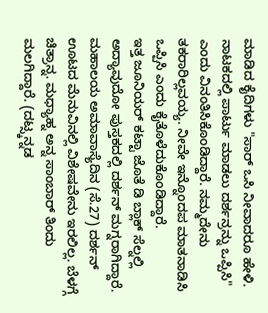ಮಾಡಿದ ಕೈದಿಗಳು "ಸಾರ್ ಒಸಿ ನೀವಾದರೂ ಹೇಳಿ. ನಾಟಕದಲ್ಲಿ ಪಾರ್ಟು ಮಾಡಲು ದರ್ಶನ್ರನ್ನು ಒಪ್ಪಿಸಿ" ಎಂದು ವಿನಂತಿಸಿಕೊಂಡಿದ್ದಾರೆ. ನಮ್ಮದೇನು ತಕರಾರಿಲ್ಲವಯ್ಯ. ನೀವೇ ಇನ್ನೊಂದಪ ಮಾತನಾಡಿಸಿ ಒಪ್ಪಿಸಿ ಎಂದು ಕೈತೊಳೆದುಕೊಂಡಿದ್ದಾರೆ.
ಇತ್ತ ಜೂನಿಯರ್ ಕಟ್ಟಾ ಜೊತೆ ಡಿ ಬ್ಲಾಕ್ ಸೆಲ್ನಲ್ಲಿ ಅದ್ಯಾವುದೋ ಪುಸ್ತಕದಲ್ಲಿ ದರ್ಶನ್ ಮಗ್ನರಾಗಿದ್ದಾರೆ. ಮಹಾಲಯ ಅಮಾವಾಸ್ಯೆದಿನ (ಸೆ.27) ದರ್ಶನ್ ಊಟದ ಮೆನುವಿನಲ್ಲಿ ವಿಶೇಷವೇನು ಇರಲಿಲ್ಲ. ಬೆಳಗ್ಗೆ ಚಿತ್ರಾನ್ನ. ಮಧ್ಯಾಹ್ನ ಅನ್ನ ಸಾಂಬಾರ್ ತಿಂದು ಮಲಗಿದ್ದಾರೆ. (ದಟ್ಸ್ಕನ್ನಡ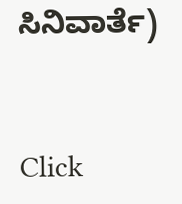ಸಿನಿವಾರ್ತೆ)


Click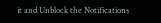it and Unblock the Notifications